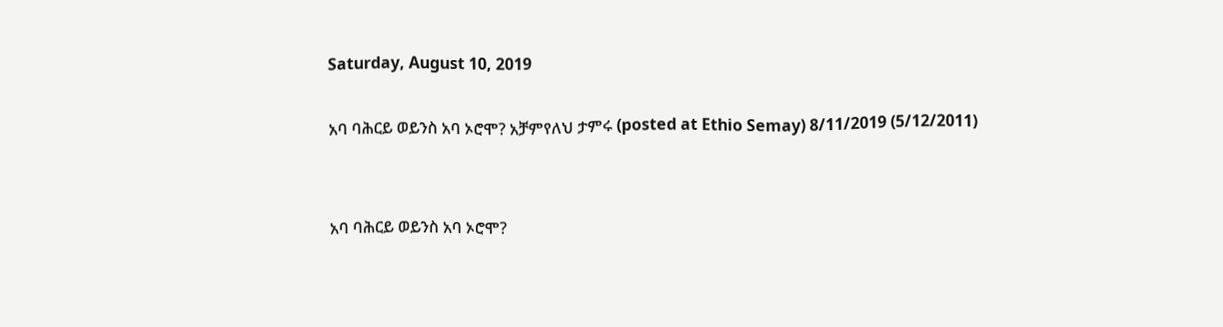Saturday, August 10, 2019

አባ ባሕርይ ወይንስ አባ ኦሮሞ? አቻምየለህ ታምሩ (posted at Ethio Semay) 8/11/2019 (5/12/2011)


አባ ባሕርይ ወይንስ አባ ኦሮሞ?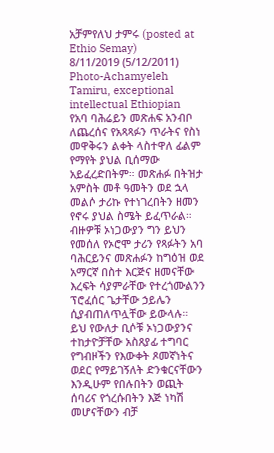አቻምየለህ ታምሩ (posted at Ethio Semay)
8/11/2019 (5/12/2011)
Photo-Achamyeleh Tamiru, exceptional intellectual Ethiopian
የአባ ባሕሬይን መጽሐፍ አንብቦ ለጨረሰና የአጻጻፉን ጥራትና የስነ መዋቅሩን ልቀት ላስተዋለ ፊልም የማየት ያህል ቢሰማው አይፈረድበትም። መጽሐፉ በትዝታ አምስት መቶ ዓመትን ወደ ኋላ መልሶ ታሪኩ የተነገረበትን ዘመን የኖሩ ያህል ስሜት ይፈጥራል። ብዙዎቹ ኦነጋውያን ግን ይህን የመሰለ የኦሮሞ ታሪን የጻፉትን አባ ባሕርይንና መጽሐፉን ከግዕዝ ወደ አማርኛ በስተ እርጅና ዘመናቸው እረፍት ሳያምራቸው የተረጎሙልንን ፕሮፈሰር ጌታቸው ኃይሌን ሲያብጠለጥሏቸው ይውላሉ። ይህ የውለታ ቢሶቹ ኦነጋውያንና ተከታዮቻቸው አስጸያፊ ተግባር የግብዞችን የእውቀት ጾመኛነትና ወደር የማይገኝለት ድንቁርናቸውን እንዲሁም የበሉበትን ወጪት ሰባሪና የጎረሱበትን እጅ ነካሽ መሆናቸውን ብቻ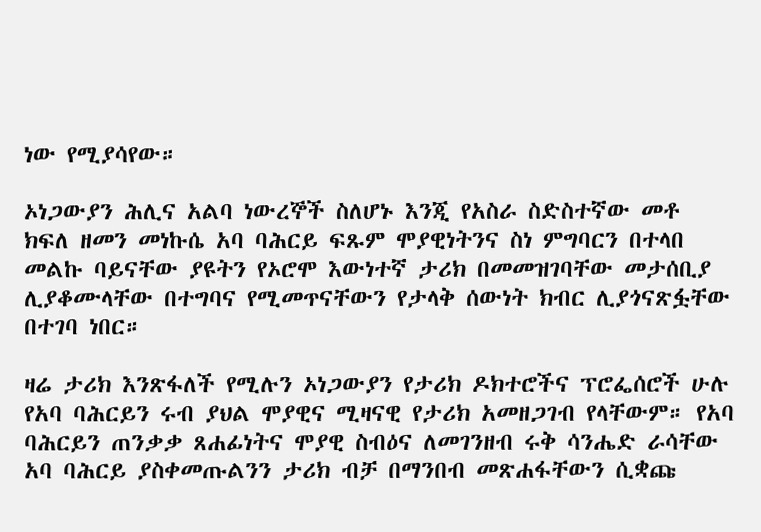ነው የሚያሳየው።

ኦነጋውያን ሕሊና አልባ ነውረኞች ስለሆኑ እንጂ የአስራ ስድስተኛው መቶ ክፍለ ዘመን መነኩሴ አባ ባሕርይ ፍጹም ሞያዊነትንና ስነ ምግባርን በተላበ መልኩ ባይናቸው ያዩትን የኦሮሞ እውነተኛ ታሪክ በመመዝገባቸው መታሰቢያ ሊያቆሙላቸው በተግባና የሚመጥናቸውን የታላቅ ሰውነት ክብር ሊያጎናጽፏቸው በተገባ ነበር።

ዛሬ ታሪክ እንጽፋለች የሚሉን ኦነጋውያን የታሪክ ዶክተሮችና ፕሮፌሰሮች ሁሉ የአባ ባሕርይን ሩብ ያህል ሞያዊና ሚዛናዊ የታሪክ አመዘጋገብ የላቸውም። የአባ ባሕርይን ጠንቃቃ ጸሐፊነትና ሞያዊ ስብዕና ለመገንዘብ ሩቅ ሳንሔድ ራሳቸው አባ ባሕርይ ያስቀመጡልንን ታሪክ ብቻ በማንበብ መጽሐፋቸውን ሲቋጩ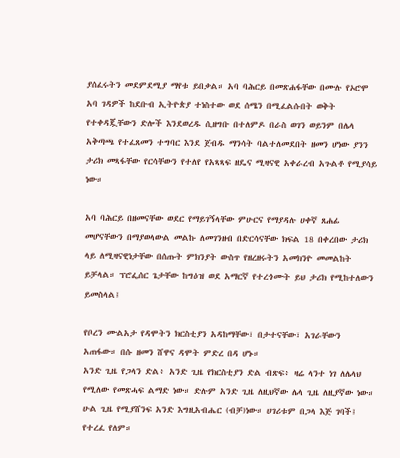ያሰፈሩትን መደምደሚያ ማየቱ ይበቃል። አባ ባሕርይ በመጽሐፋቸው በሙሉ የኦሮሞ አባ ገዳዎች ከደቡብ ኢትዮጵያ ተነስተው ወደ ሰሜን በሚፈልሱበት ወቅት የተቀዳጇቸውን ድሎች እንደወረዱ ሲዘግቡ በተለምዶ በራስ ወገን ወይንም በሌላ አቅጣጫ የተፈጸመን ተግባር እንደ ጀብዱ ማንሳት ባልተለመደበት ዘመን ሆነው ያንን ታሪክ መጻፋቸው የርሳቸውን የተለየ የአጻጻፍ ዘዴና ሚዛናዊ አቀራረብ አጉልቶ የሚያሳይ ነው።

አባ ባሕርይ በዘመናቸው ወደር የማይገኝላቸው ምሁርና የማያዳሉ ሀቀኛ ጸሐፊ መሆናቸውን በማያወላውል መልኩ ለመገንዘብ በድርሳናቸው ክፍል 18 በቀረበው ታሪክ ላይ ለሚዛናዊነታቸው በሰጡት ምክንያት ውስጥ የዘረዘሩትን አመክንዮ መመልከት ይቻላል። ፕሮፌሰር ጌታቸው ከግዕዝ ወደ አማርኛ የተረጎሙት ይህ ታሪክ የሚከተለውን ይመስላል፤

የቦረን ሙልአታ የዳሞትን ክርስቲያን አዳከማቸው፣ በታተናቸው፣ አገራቸውን አጠፋው። በሱ ዘመን ሸዋና ዳሞት ምድረ በዳ ሆኑ።
አንድ ጊዜ የጋላን ድል፥ አንድ ጊዜ የክርስቲያን ድል ብጽፍ፥ ዛሬ ላንተ ነገ ለሌላህ የሚለው የመጽሓፍ ልማድ ነው። ድሉም አንድ ጊዜ ለዚህኛው ሌላ ጊዜ ለዚያኛው ነው። ሁል ጊዜ የሚያሸንፍ አንድ እግዚአብሔር (ብቻ)ነው። ሀገሪቱም በጋላ እጅ ገባች፤ የተረፈ የለም።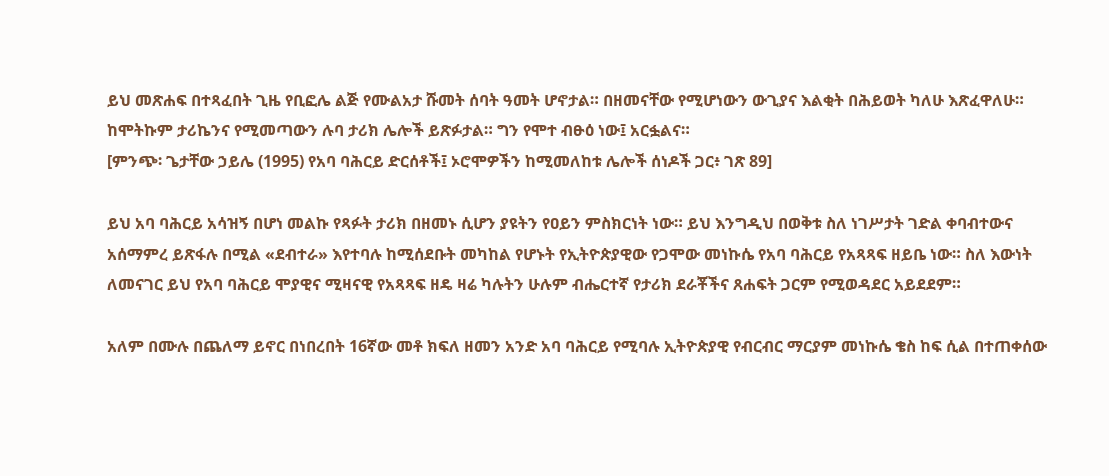ይህ መጽሐፍ በተጻፈበት ጊዜ የቢፎሌ ልጅ የሙልአታ ሹመት ሰባት ዓመት ሆኖታል። በዘመናቸው የሚሆነውን ውጊያና እልቂት በሕይወት ካለሁ እጽፈዋለሁ። ከሞትኩም ታሪኬንና የሚመጣውን ሉባ ታሪክ ሌሎች ይጽፉታል። ግን የሞተ ብፁዕ ነው፤ አርፏልና።
[ምንጭ፡ ጌታቸው ኃይሌ (1995) የአባ ባሕርይ ድርሰቶች፤ ኦሮሞዎችን ከሚመለከቱ ሌሎች ሰነዶች ጋር፥ ገጽ 89]

ይህ አባ ባሕርይ አሳዝኝ በሆነ መልኩ የጻፉት ታሪክ በዘመኑ ሲሆን ያዩትን የዐይን ምስክርነት ነው። ይህ እንግዲህ በወቅቱ ስለ ነገሥታት ገድል ቀባብተውና አሰማምረ ይጽፋሉ በሚል «ደብተራ» እየተባሉ ከሚሰደቡት መካከል የሆኑት የኢትዮጵያዊው የጋሞው መነኩሴ የአባ ባሕርይ የአጻጻፍ ዘይቤ ነው። ስለ እውነት ለመናገር ይህ የአባ ባሕርይ ሞያዊና ሚዛናዊ የአጻጻፍ ዘዴ ዛሬ ካሉትን ሁሉም ብሔርተኛ የታሪክ ደራቾችና ጸሐፍት ጋርም የሚወዳደር አይደደም።

አለም በሙሉ በጨለማ ይኖር በነበረበት 16ኛው መቶ ክፍለ ዘመን አንድ አባ ባሕርይ የሚባሉ ኢትዮጵያዊ የብርብር ማርያም መነኩሴ ቄስ ከፍ ሲል በተጠቀሰው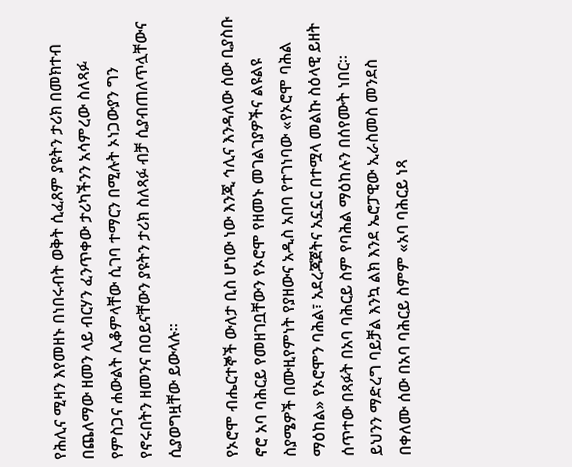የሕሊና ሚዛን እየመዘኑ በነበሩብት ወቅት ሲፈጸም ያዩትን ታሪክ በመክተብ በጨለማው ዘመን ላይ ብርሃን ፈንጥቀው ታሪካችንን አሳምረው ስለጻፉ የምስጋና ሐውልት ሊቆምላቸው ሲገባ ተማርን በሚሉት ኦነጋውያን ግን የኖሩበትን ዘመንና በዐይናቸውን ያዩትን ታሪክ ስለጻፉ ብቻ ሲያብጠለጥሏቸውና ሲያወግዟቸው ይውላሉ።

የኦሮሞ ብሔርተኞች ውለታ ቢስ ሆነው ነው እንጂ ኅሊና እንዳለው ሰው ቢያስቡ ኖሮ አባ ባሕርይ የመዘገቧቸውን የኦሮሞ የዘመኑ መገልገያዎችና ልዩልዩ ስያሜዎች በሙዚየምነት የያዘውና አዲስ አበባ የተገነባው «የኦሮሞ ባሕል ማዕከል» የኦሮሞን ባሕል፣ አደረጃጀትና አኗኗር በተሟላ መልኩ ስዕላዊ ይዘት ሰጥተው በጻፉት በአባ ባሕርይ ስም የባሕል ማዕከሉን በሰየሙት ነበር። ይህንን ማድረግ ባይቻል እንኳ ልክ እንደ ኤሮፓዊው ኢራስመስ መንደስ በቀለሙ ሰው በአባ ባሕርይ ስምም «አባ ባሕርይ ነጻ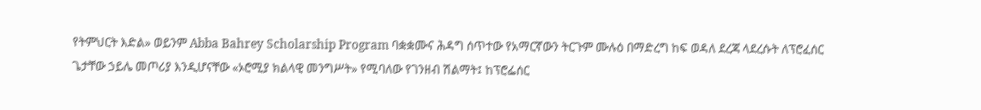የትምህርት እድል» ወይንም Abba Bahrey Scholarship Program ባቋቋሙና ሕዳግ ሰጥተው የአማርኛውን ትርጉም ሙሉዕ በማድረግ ከፍ ወዳለ ደረጃ ላደረሱት ለፕሮፈሰር ጌታቸው ኃይሌ መጦሪያ እንዲሆናቸው «ኦሮሚያ ክልላዊ መንግሥት» የሚባለው የገንዘብ ሽልማት፤ ከፕሮፌሰር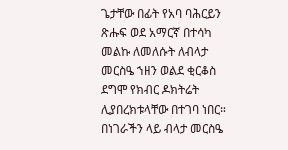ጌታቸው በፊት የአባ ባሕርይን ጽሑፍ ወደ አማርኛ በተሳካ መልኩ ለመለሱት ለብላታ መርስዔ ኀዘን ወልደ ቂርቆስ ደግሞ የክብር ዶክትሬት ሊያበረክቱላቸው በተገባ ነበር።
በነገራችን ላይ ብላታ መርስዔ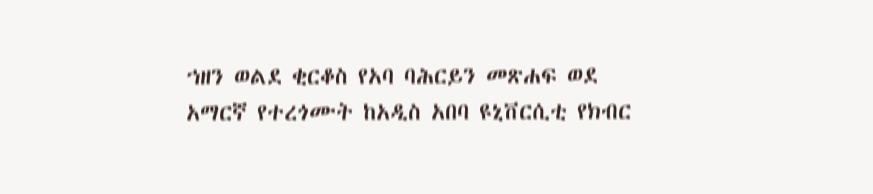ኀዘን ወልደ ቂርቆስ የአባ ባሕርይን መጽሐፍ ወደ አማርኛ የተረጎሙት ከአዲስ አበባ ዩኒቨርሲቲ የክብር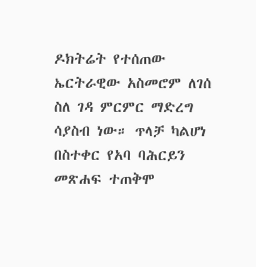ዶክትሬት የተሰጠው ኤርትራዊው አስመሮም ለገሰ ስለ ገዳ ምርምር ማድረግ ሳያስብ ነው። ጥላቻ ካልሆነ በስተቀር የአባ ባሕርይን መጽሐፍ ተጠቅሞ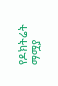የዶክትሬት ማሟያ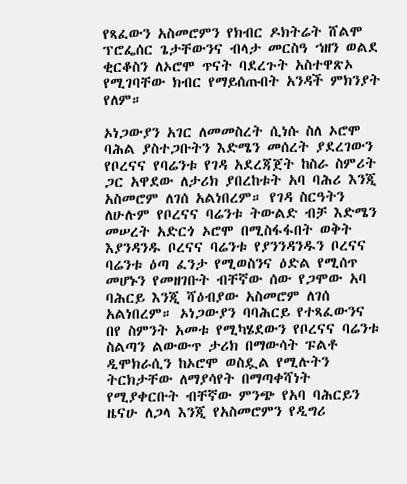የጻፈውን አስመሮምን የክብር ዶክትሬት ሸልሞ ፕሮፌሰር ጌታቸውንና ብላታ መርስዓ ኀዘን ወልደ ቂርቆስን ለኦሮሞ ጥናት ባደረጉት አስተዋጽኦ የሚገባቸው ክብር የማይሰጡበት አንዳች ምክንያት የለም።

ኦነጋውያን አገር ለመመስረት ሲነሱ ስለ ኦሮሞ ባሕል ያስተጋቡትን እድሜን መሰረት ያደረገውን የቦረናና የባሬንቱ የገዳ አደረጃጀት ከስራ ስምሪት ጋር አዋደው ለታሪክ ያበረከቱት አባ ባሕሪ እንጂ አስመሮም ለገሰ አልነበረም። የገዳ ስርዓትን ለሁሉም የቦረናና ባሬንቱ ትውልድ ብቻ እድሜን መሠረት አድርጎ ኦሮሞ በሚስፋፋበት ወቅት እያንዳንዱ ቦረናና ባሬንቱ የያንንዳንዱን ቦረናና ባሬንቱ ዕጣ ፈንታ የሚወስንና ዕድል የሚሰጥ መሆኑን የመዘገቡት ብቸኛው ሰው የጋሞው አባ ባሕርይ እንጂ ሻዕብያው አስመሮም ለገሰ አልነበረም። ኦነጋውያን ባባሕርይ የተጻፈውንና በየ ስምንት አመቱ የሚካሄደውን የቦረናና ባሬንቱ ስልጣን ልውውጥ ታሪክ በማውሳት ፑልቶ ዲሞክራሲን ከኦሮሞ ወስዷል የሚሉትን ትርክታቸው ለማያሳየት በማጣቀሻነት የሚያቀርቡት ብቸኛው ምንጭ የአባ ባሕርይን ዜናሁ ለጋላ እንጂ የአስመሮምን የዲግሪ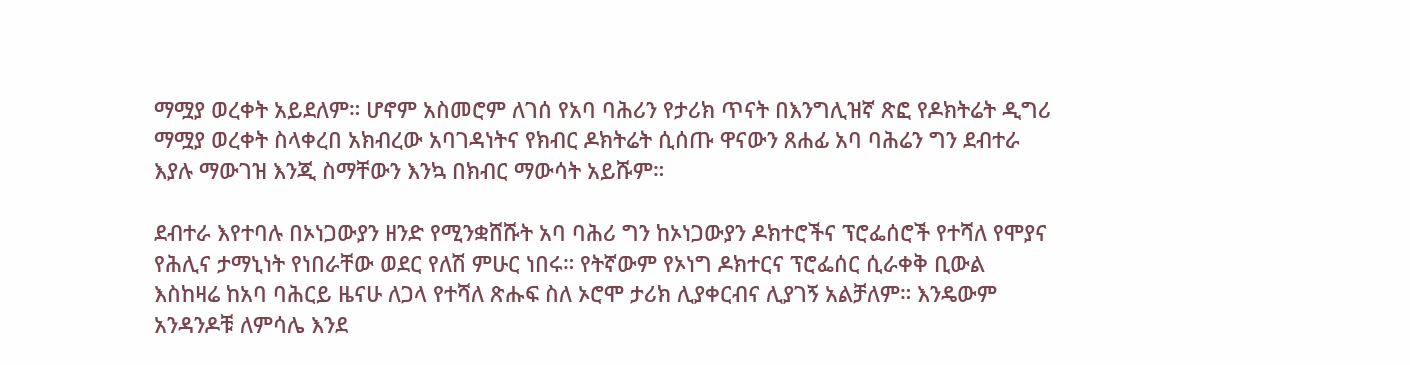ማሟያ ወረቀት አይደለም። ሆኖም አስመሮም ለገሰ የአባ ባሕሪን የታሪክ ጥናት በእንግሊዝኛ ጽፎ የዶክትሬት ዲግሪ ማሟያ ወረቀት ስላቀረበ አክብረው አባገዳነትና የክብር ዶክትሬት ሲሰጡ ዋናውን ጸሐፊ አባ ባሕሬን ግን ደብተራ እያሉ ማውገዝ እንጂ ስማቸውን እንኳ በክብር ማውሳት አይሹም።

ደብተራ እየተባሉ በኦነጋውያን ዘንድ የሚንቋሸሹት አባ ባሕሪ ግን ከኦነጋውያን ዶክተሮችና ፕሮፌሰሮች የተሻለ የሞያና የሕሊና ታማኒነት የነበራቸው ወደር የለሽ ምሁር ነበሩ። የትኛውም የኦነግ ዶክተርና ፕሮፌሰር ሲራቀቅ ቢውል እስከዛሬ ከአባ ባሕርይ ዜናሁ ለጋላ የተሻለ ጽሑፍ ስለ ኦሮሞ ታሪክ ሊያቀርብና ሊያገኝ አልቻለም። እንዴውም አንዳንዶቹ ለምሳሌ እንደ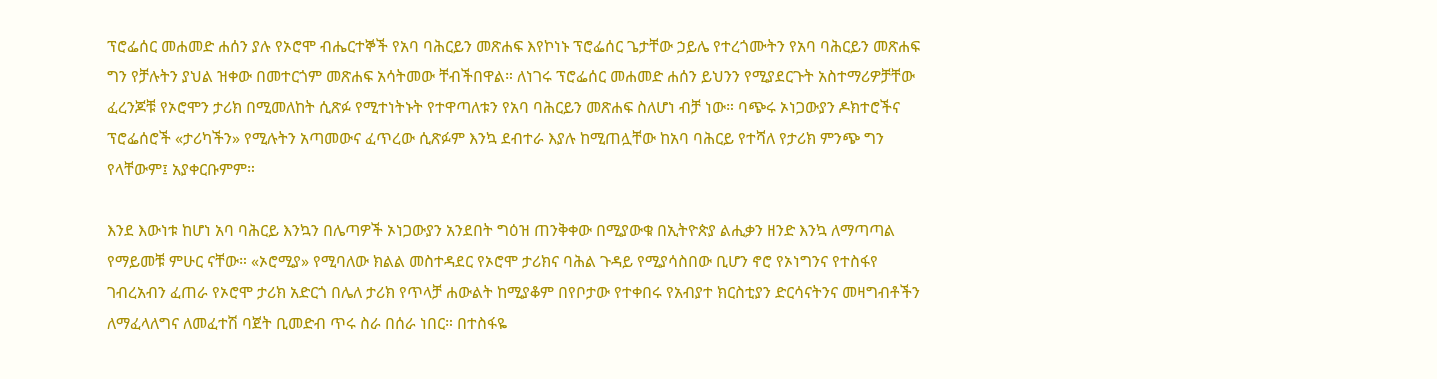ፕሮፌሰር መሐመድ ሐሰን ያሉ የኦሮሞ ብሔርተኞች የአባ ባሕርይን መጽሐፍ እየኮነኑ ፕሮፌሰር ጌታቸው ኃይሌ የተረጎሙትን የአባ ባሕርይን መጽሐፍ ግን የቻሉትን ያህል ዝቀው በመተርጎም መጽሐፍ አሳትመው ቸብችበዋል። ለነገሩ ፕሮፌሰር መሐመድ ሐሰን ይህንን የሚያደርጉት አስተማሪዎቻቸው ፈረንጆቹ የኦሮሞን ታሪክ በሚመለከት ሲጽፉ የሚተነትኑት የተዋጣለቱን የአባ ባሕርይን መጽሐፍ ስለሆነ ብቻ ነው። ባጭሩ ኦነጋውያን ዶክተሮችና ፕሮፌሰሮች «ታሪካችን» የሚሉትን አጣመውና ፈጥረው ሲጽፉም እንኳ ደብተራ እያሉ ከሚጠሏቸው ከአባ ባሕርይ የተሻለ የታሪክ ምንጭ ግን የላቸውም፤ አያቀርቡምም።

እንደ እውነቱ ከሆነ አባ ባሕርይ እንኳን በሌጣዎች ኦነጋውያን አንደበት ግዕዝ ጠንቅቀው በሚያውቁ በኢትዮጵያ ልሒቃን ዘንድ እንኳ ለማጣጣል የማይመቹ ምሁር ናቸው። «ኦሮሚያ» የሚባለው ክልል መስተዳደር የኦሮሞ ታሪክና ባሕል ጉዳይ የሚያሳስበው ቢሆን ኖሮ የኦነግንና የተስፋየ ገብረአብን ፈጠራ የኦሮሞ ታሪክ አድርጎ በሌለ ታሪክ የጥላቻ ሐውልት ከሚያቆም በየቦታው የተቀበሩ የአብያተ ክርስቲያን ድርሳናትንና መዛግብቶችን ለማፈላለግና ለመፈተሽ ባጀት ቢመድብ ጥሩ ስራ በሰራ ነበር። በተስፋዬ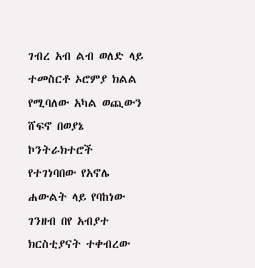ገብረ አብ ልብ ወለድ ላይ ተመስርቶ ኦሮምያ ክልል የሚባለው አካል ወጪውን ሸፍኖ በወያኔ ኮንትራክተሮች የተገነባበው የአኖሌ ሐውልት ላይ የባከነው ገንዘብ በየ አብያተ ክርስቲያናት ተቀብረው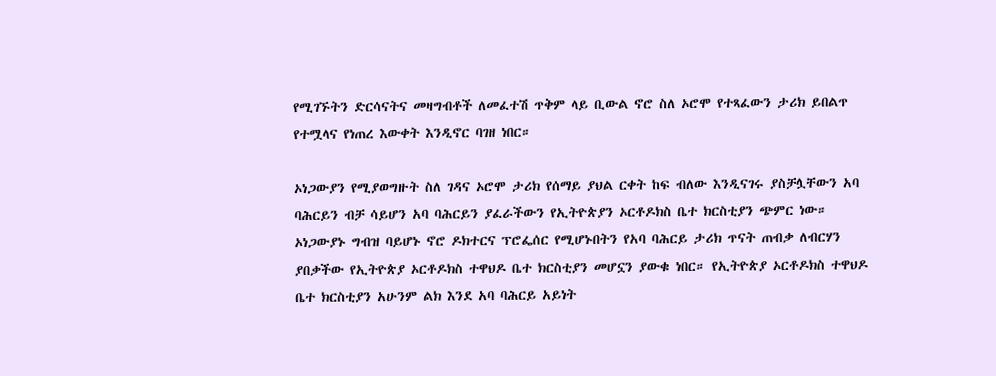የሚገኙትን ድርሳናትና መዛግብቶች ለመፈተሽ ጥቅም ላይ ቢውል ኖሮ ስለ ኦሮሞ የተጻፈውን ታሪክ ይበልጥ የተሟላና የነጠረ እውቀት እንዲኖር ባገዘ ነበር።

ኦነጋውያን የሚያወግዙት ስለ ገዳና ኦሮሞ ታሪክ የሰማይ ያህል ርቀት ከፍ ብለው እንዲናገሩ ያስቻሏቸውን አባ ባሕርይን ብቻ ሳይሆን አባ ባሕርይን ያፈራችውን የኢትዮጵያን ኦርቶዶክስ ቤተ ክርስቲያን ጭምር ነው። ኦነጋውያኑ ግብዝ ባይሆኑ ኖሮ ዶክተርና ፕሮፌሰር የሚሆኑበትን የአባ ባሕርይ ታሪክ ጥናት ጠብቃ ለብርሃን ያበቃችው የኢትዮጵያ ኦርቶዶክስ ተዋህዶ ቤተ ክርስቲያን መሆኗን ያውቁ ነበር። የኢትዮጵያ ኦርቶዶክስ ተዋህዶ ቤተ ክርስቲያን አሁንም ልክ እንደ አባ ባሕርይ አይነት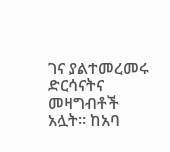ገና ያልተመረመሩ ድርሳናትና መዛግብቶች አሏት። ከአባ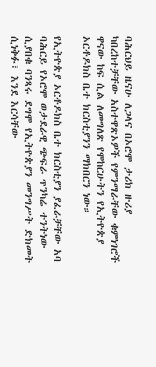ባሕርህይ ዜናሁ ለጋላና በኦሮሞ ታሪክ ዙሪያ ካበረከተቻቸው አስተዋጽኦዎች የምንማራቸው ቁምነገሮች ዋናው ከፍ ሲል ለመግለጽ የሞከርሁትን የኢትዮጵያ ኦርቶዶክስ ቤተ ክርስቲያንን ማክበርን ነው።

የኢትዮጵያ ኦርቶዶክስ ቤተ ክርስቲያን ያፈራቻቸው አባ ባሕርይ የኦሮሞ ወታደራዊ ጭፍራ ጥንካሬ ተንትነው ሲያበቁ ባንጻሩ ደግሞ የኢትዮጵያን መንግሥት ድክመት ሲነቅፉ፣ እንደ እርሳቸው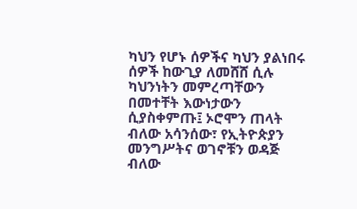ካህን የሆኑ ሰዎችና ካህን ያልነበሩ ሰዎች ከውጊያ ለመሸሸ ሲሉ ካህንነትን መምረጣቸውን በመተቸት እውነታውን ሲያስቀምጡ፤ ኦሮሞን ጠላት ብለው አሳንሰው፣ የኢትዮጵያን መንግሥትና ወገኖቹን ወዳጅ ብለው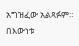አግዝፈው አልጻፉም። በእውነቱ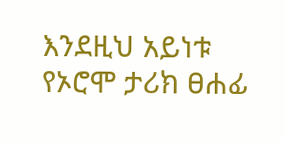እንደዚህ አይነቱ የኦሮሞ ታሪክ ፀሐፊ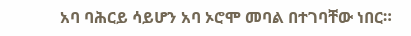አባ ባሕርይ ሳይሆን አባ ኦሮሞ መባል በተገባቸው ነበር።